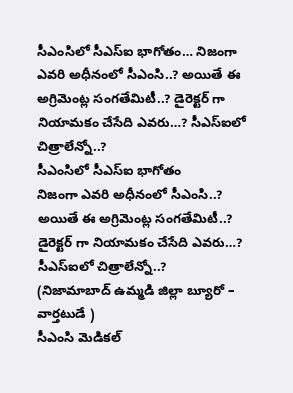సీఎంసిలో సీఎస్ఐ భాగోతం… నిజంగా ఎవరి అధీనంలో సీఎంసి..? అయితే ఈ అగ్రిమెంట్ల సంగతేమిటీ..? డైరెక్టర్ గా నియామకం చేసేది ఎవరు…? సీఎస్ఐలో చిత్రాలేన్నో..?
సీఎంసిలో సీఎస్ఐ భాగోతం
నిజంగా ఎవరి అధీనంలో సీఎంసి..?
అయితే ఈ అగ్రిమెంట్ల సంగతేమిటీ..?
డైరెక్టర్ గా నియామకం చేసేది ఎవరు…?
సీఎస్ఐలో చిత్రాలేన్నో..?
(నిజామాబాద్ ఉమ్మడి జిల్లా బ్యూరో – వార్తటుడే )
సీఎంసి మెడికల్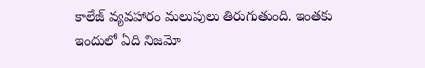కాలేజ్ వ్యవహారం మలుపులు తిరుగుతుంది. ఇంతకు ఇందులో ఏది నిజమో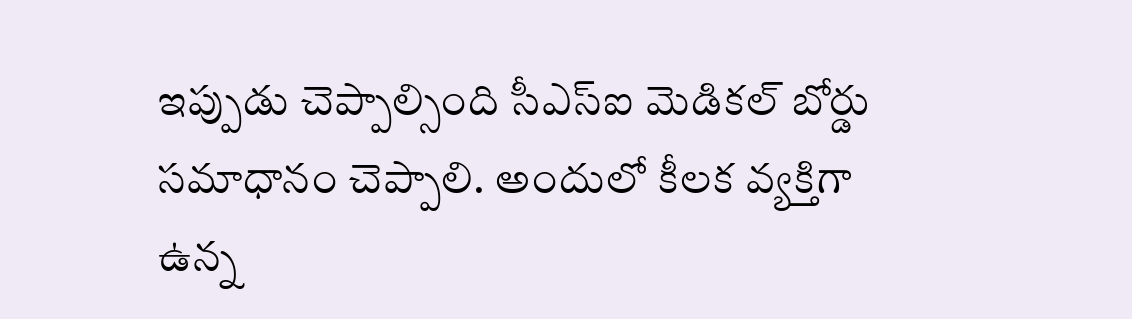ఇప్పుడు చెప్పాల్సింది సీఎస్ఐ మెడికల్ బోర్డు సమాధానం చెప్పాలి. అందులో కీలక వ్యక్తిగా ఉన్న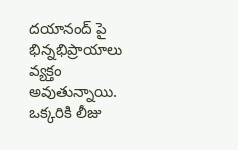దయానంద్ పై భిన్నభిప్రాయాలు వ్యక్తం అవుతున్నాయి. ఒక్కరికి లీజు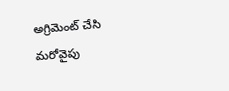అగ్రిమెంట్ చేసి మరోవైపు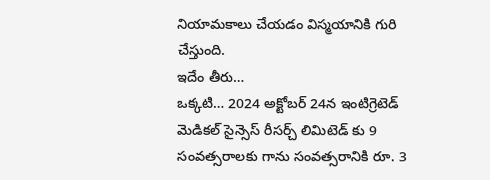నియామకాలు చేయడం విస్మయానికి గురి చేస్తుంది.
ఇదేం తీరు…
ఒక్కటి… 2024 అక్టోబర్ 24న ఇంటిగ్రెటెడ్ మెడికల్ సైన్సెస్ రీసర్చ్ లిమిటెడ్ కు 9 సంవత్సరాలకు గాను సంవత్సరానికి రూ. 3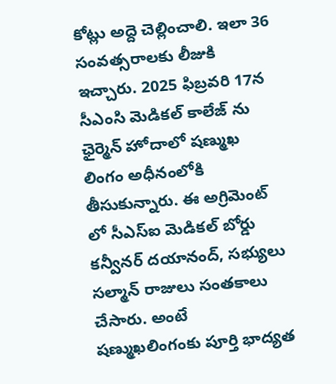కోట్లు అద్దె చెల్లించాలి. ఇలా 36 సంవత్సరాలకు లీజుకి ఇచ్చారు. 2025 ఫిబ్రవరి 17న సీఎంసి మెడికల్ కాలేజ్ ను ఛైర్మెన్ హోదాలో షణ్ముఖ లింగం అధీనంలోకి తీసుకున్నారు. ఈ అగ్రిమెంట్ లో సీఎస్ఐ మెడికల్ బోర్డు కన్వీనర్ దయానంద్, సభ్యులు సల్మాన్ రాజులు సంతకాలు చేసారు. అంటే షణ్ముఖలింగంకు పూర్తి భాద్యత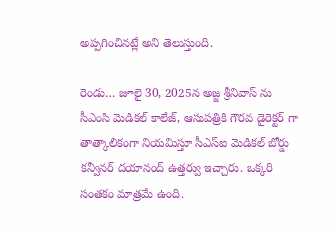అప్పగించినట్లే అని తెలుస్తుంది.

రెండు… జూలై 30, 2025న అజ్జ శ్రీనివాస్ ను సీఎంసి మెడికల్ కాలేజ్, ఆసుపత్రికి గౌరవ డైరెక్టర్ గా తాత్కాలికంగా నియమిస్తూ సీఎస్ఐ మెడికల్ బోర్డు కన్వీనర్ దయానంద్ ఉత్తర్వు ఇచ్చారు. ఒక్కరి సంతకం మాత్రమే ఉంది.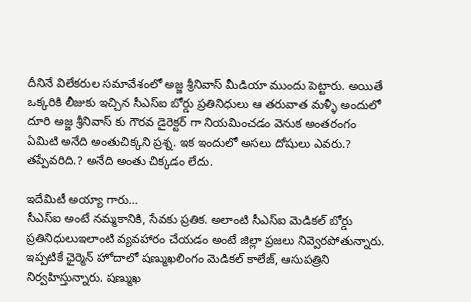దీనినే విలేకరుల సమావేశంలో అజ్జ శ్రీనివాస్ మీడియా ముందు పెట్టారు. అయితే ఒక్కరికి లీజుకు ఇచ్చిన సీఎస్ఐ బోర్డు ప్రతినిధులు ఆ తరువాత మళ్ళీ అందులో దూరి అజ్జ శ్రీనివాస్ కు గౌరవ డైరెక్టర్ గా నియమించడం వెనుక అంతరంగం ఏమిటి అనేది అంతుచిక్కని ప్రశ్న. ఇక ఇందులో అసలు దోషులు ఎవరు.? తప్పేవరిది.? అనేది అంతు చిక్కడం లేదు.

ఇదేమిటీ అయ్యా గారు…
సీఎస్ఐ అంటే నమ్మకానికి, సేవకు ప్రతిక. అలాంటి సీఎస్ఐ మెడికల్ బోర్డు ప్రతినిధులుఇలాంటి వ్యవహారం చేయడం అంటే జిల్లా ప్రజలు నివ్వెరపోతున్నారు. ఇప్పటికే ఛైర్మెన్ హోదాలో షణ్ముఖలింగం మెడికల్ కాలేజ్, ఆసుపత్రిని నిర్వహిస్తున్నారు. షణ్ముఖ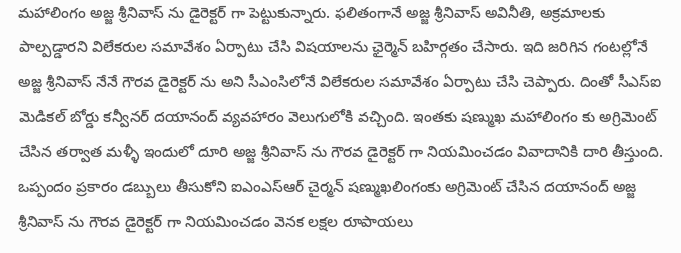మహాలింగం అజ్జ శ్రీనివాస్ ను డైరెక్టర్ గా పెట్టుకున్నారు. ఫలితంగానే అజ్జ శ్రీనివాస్ అవినీతి, అక్రమాలకు పాల్పడ్డారని విలేకరుల సమావేశం ఏర్పాటు చేసి విషయాలను ఛైర్మెన్ బహిర్గతం చేసారు. ఇది జరిగిన గంటల్లోనే అజ్జ శ్రీనివాస్ నేనే గౌరవ డైరెక్టర్ ను అని సీఎంసిలోనే విలేకరుల సమావేశం ఏర్పాటు చేసి చెప్పారు. దింతో సీఎస్ఐ మెడికల్ బోర్డు కన్వీనర్ దయానంద్ వ్యవహారం వెలుగులోకి వచ్చింది. ఇంతకు షణ్ముఖ మహాలింగం కు అగ్రిమెంట్ చేసిన తర్వాత మళ్ళీ ఇందులో దూరి అజ్జ శ్రీనివాస్ ను గౌరవ డైరెక్టర్ గా నియమించడం వివాదానికి దారి తీస్తుంది. ఒప్పందం ప్రకారం డబ్బులు తీసుకోని ఐఎంఎస్ఆర్ చైర్మన్ షణ్ముఖలింగంకు అగ్రిమెంట్ చేసిన దయానంద్ అజ్జ శ్రీనివాస్ ను గౌరవ డైరెక్టర్ గా నియమించడం వెనక లక్షల రూపాయలు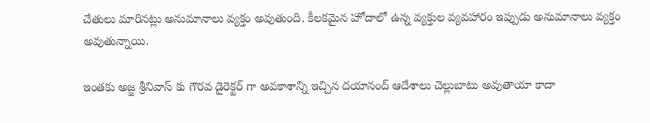చేతులు మారినట్లు అనుమానాలు వ్యక్తం అవుతుంది. కీలకమైన హోదాలో ఉన్న వ్యక్తుల వ్యవహారం ఇప్పుడు అనుమానాలు వ్యక్తం అవుతున్నాయి.

ఇంతకు అజ్జ శ్రీనివాస్ కు గౌరవ డైరెక్టర్ గా అవకాశాన్ని ఇచ్చిన దయానంద్ ఆదేశాలు చెల్లుబాటు అవుతాయా కాదా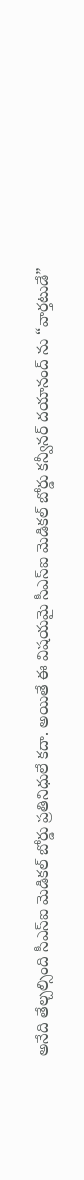అనేది తేల్చల్సింది సీఎస్ఐ మెడికల్ బోర్డు ప్రతినిధులే కదా. అయితే ఈ విషయమై సీఎస్ఐ మెడికల్ బోర్డు కన్వీనర్ దయానంద్ ను “వార్తటుడే”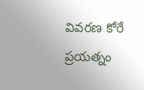వివరణ కోరే ప్రయత్నం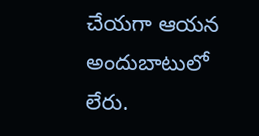చేయగా ఆయన అందుబాటులో లేరు.